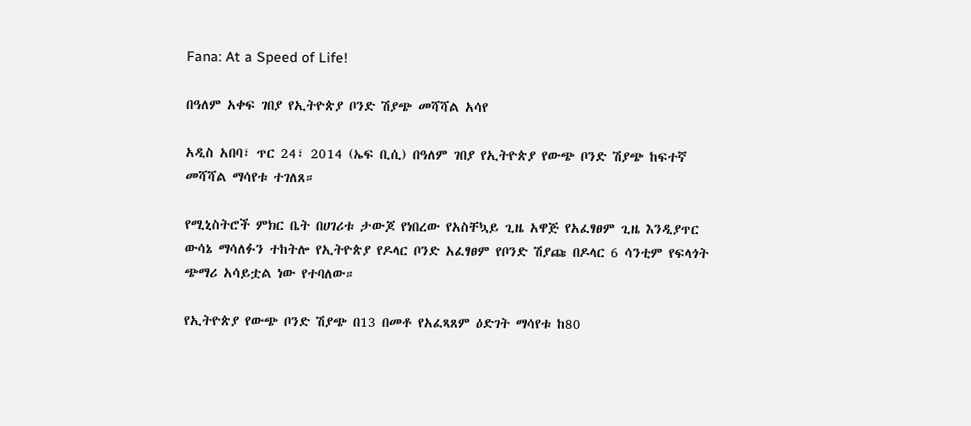Fana: At a Speed of Life!

በዓለም አቀፍ ገበያ የኢትዮጵያ ቦንድ ሽያጭ መሻሻል አሳየ

አዲስ አበባ፣ ጥር 24፣ 2014 (ኤፍ ቢሲ) በዓለም ገበያ የኢትዮጵያ የውጭ ቦንድ ሽያጭ ከፍተኛ መሻሻል ማሳየቱ ተገለጸ።

የሚኒስትሮች ምክር ቤት በሀገሪቱ ታውጆ የነበረው የአስቸኳይ ጊዜ አዋጅ የአፈፃፀም ጊዜ እንዲያጥር ውሳኔ ማሳለፉን ተከትሎ የኢትዮጵያ የዶላር ቦንድ አፈፃፀም የቦንድ ሽያጩ በዶላር 6 ሳንቲም የፍላጎት ጭማሪ አሳይቷል ነው የተባለው።

የኢትዮጵያ የውጭ ቦንድ ሽያጭ በ13 በመቶ የአፈጻጸም ዕድገት ማሳየቱ ከ80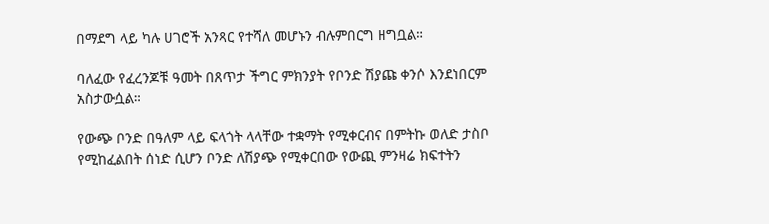በማደግ ላይ ካሉ ሀገሮች አንጻር የተሻለ መሆኑን ብሉምበርግ ዘግቧል።

ባለፈው የፈረንጆቹ ዓመት በጸጥታ ችግር ምክንያት የቦንድ ሽያጩ ቀንሶ እንደነበርም አስታውሷል።

የውጭ ቦንድ በዓለም ላይ ፍላጎት ላላቸው ተቋማት የሚቀርብና በምትኩ ወለድ ታስቦ የሚከፈልበት ሰነድ ሲሆን ቦንድ ለሽያጭ የሚቀርበው የውጪ ምንዛሬ ክፍተትን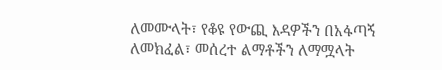ለመሙላት፣ የቆዩ የውጪ እዳዎችን በአፋጣኝ ለመክፈል፣ መሰረተ ልማቶችን ለማሟላት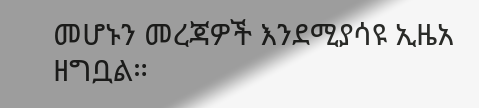መሆኑን መረጃዎች እንደሚያሳዩ ኢዜአ ዘግቧል።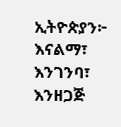ኢትዮጵያን፦ እናልማ፣ እንገንባ፣ እንዘጋጅ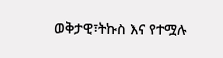ወቅታዊ፣ትኩስ እና የተሟሉ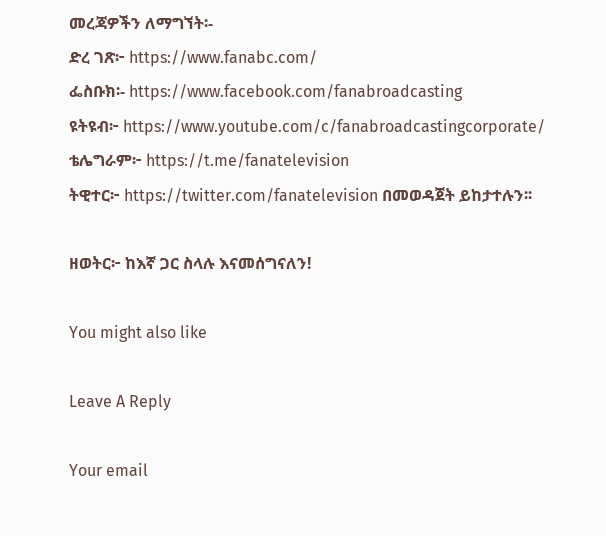መረጃዎችን ለማግኘት፡-
ድረ ገጽ፦ https://www.fanabc.com/
ፌስቡክ፡- https://www.facebook.com/fanabroadcasting
ዩትዩብ፦ https://www.youtube.com/c/fanabroadcastingcorporate/
ቴሌግራም፦ https://t.me/fanatelevision
ትዊተር፦ https://twitter.com/fanatelevision በመወዳጀት ይከታተሉን፡፡

ዘወትር፦ ከእኛ ጋር ስላሉ እናመሰግናለን!

You might also like

Leave A Reply

Your email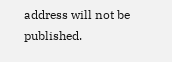address will not be published.